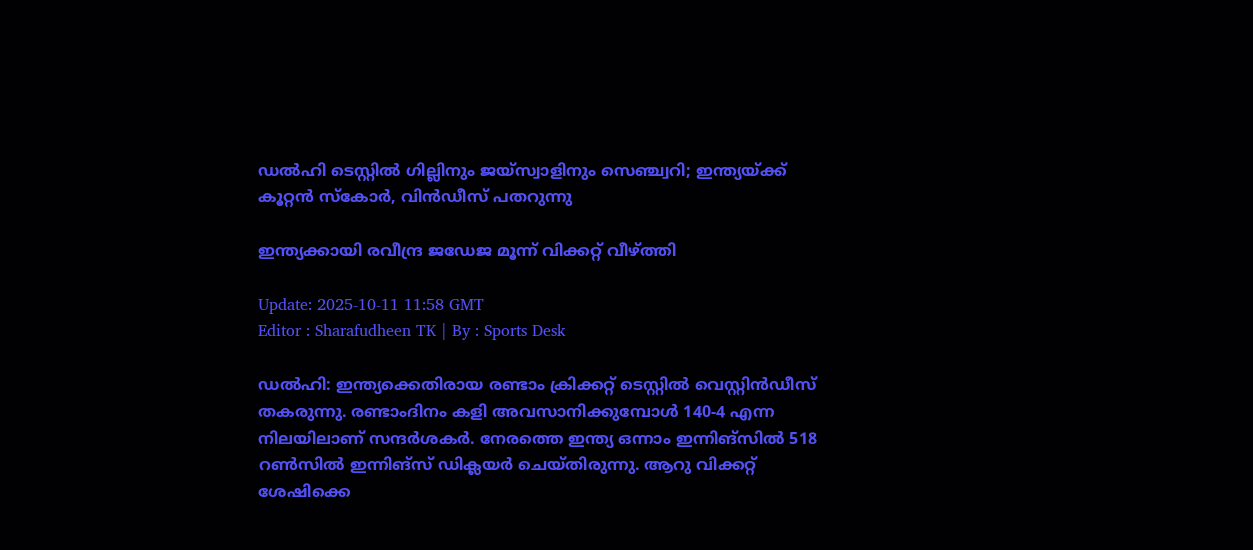ഡൽഹി ടെസ്റ്റിൽ ഗില്ലിനും ജയ്‌സ്വാളിനും സെഞ്ച്വറി; ഇന്ത്യയ്ക്ക് കൂറ്റൻ സ്‌കോർ, വിൻഡീസ് പതറുന്നു

ഇന്ത്യക്കായി രവീന്ദ്ര ജഡേജ മൂന്ന് വിക്കറ്റ് വീഴ്ത്തി

Update: 2025-10-11 11:58 GMT
Editor : Sharafudheen TK | By : Sports Desk

ഡൽഹി: ഇന്ത്യക്കെതിരായ രണ്ടാം ക്രിക്കറ്റ് ടെസ്റ്റിൽ വെസ്റ്റിൻഡീസ് തകരുന്നു. രണ്ടാംദിനം കളി അവസാനിക്കുമ്പോൾ 140-4 എന്ന നിലയിലാണ് സന്ദർശകർ. നേരത്തെ ഇന്ത്യ ഒന്നാം ഇന്നിങ്‌സിൽ 518 റൺസിൽ ഇന്നിങ്‌സ് ഡിക്ലയർ ചെയ്തിരുന്നു. ആറു വിക്കറ്റ് ശേഷിക്കെ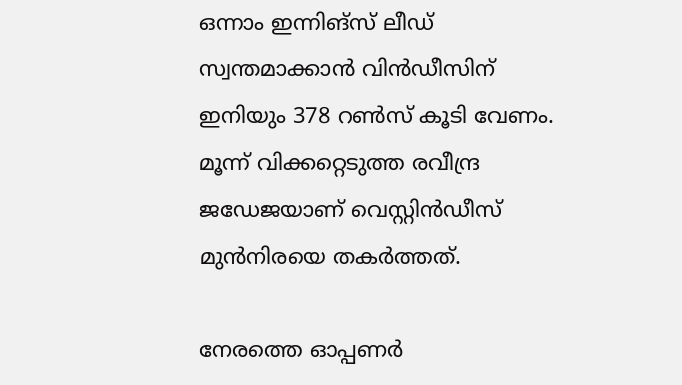ഒന്നാം ഇന്നിങ്‌സ് ലീഡ് സ്വന്തമാക്കാൻ വിൻഡീസിന് ഇനിയും 378 റൺസ് കൂടി വേണം. മൂന്ന് വിക്കറ്റെടുത്ത രവീന്ദ്ര ജഡേജയാണ് വെസ്റ്റിൻഡീസ് മുൻനിരയെ തകർത്തത്.

നേരത്തെ ഓപ്പണർ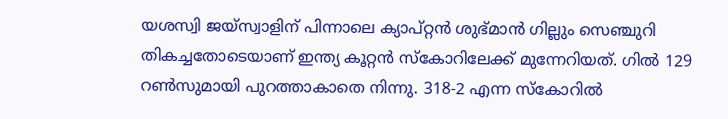യശസ്വി ജയ്‌സ്വാളിന് പിന്നാലെ ക്യാപ്റ്റൻ ശുഭ്മാൻ ഗില്ലും സെഞ്ചുറി തികച്ചതോടെയാണ് ഇന്ത്യ കൂറ്റൻ സ്‌കോറിലേക്ക് മുന്നേറിയത്. ഗിൽ 129 റൺസുമായി പുറത്താകാതെ നിന്നു. 318-2 എന്ന സ്‌കോറിൽ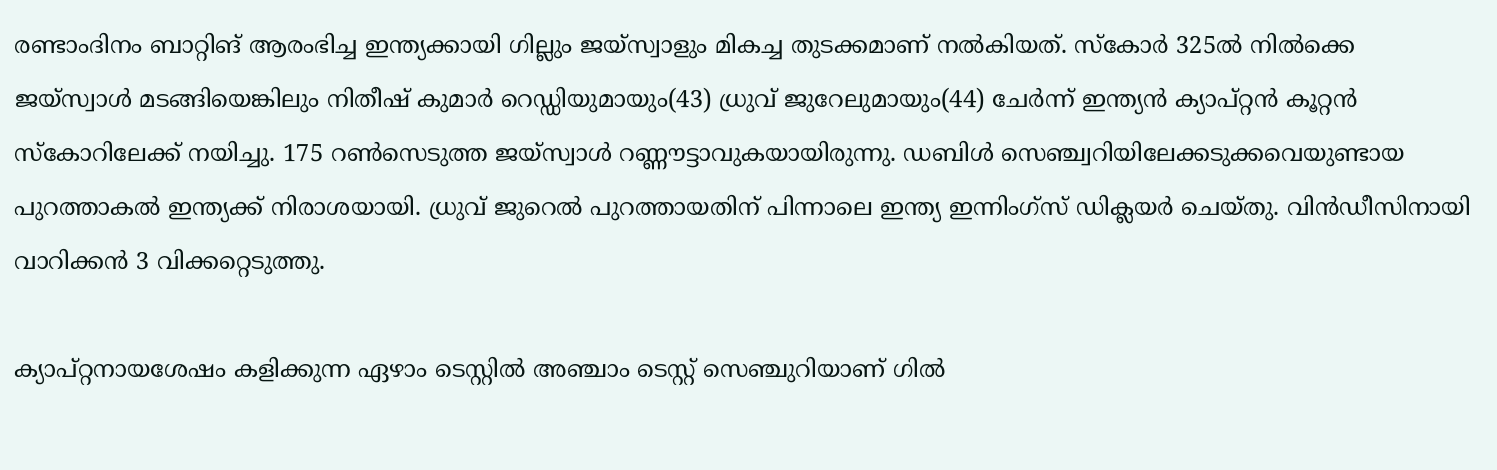രണ്ടാംദിനം ബാറ്റിങ് ആരംഭിച്ച ഇന്ത്യക്കായി ഗില്ലും ജയ്‌സ്വാളും മികച്ച തുടക്കമാണ് നൽകിയത്. സ്‌കോർ 325ൽ നിൽക്കെ ജയ്‌സ്വാൾ മടങ്ങിയെങ്കിലും നിതീഷ് കുമാർ റെഡ്ഡിയുമായും(43) ധ്രുവ് ജുറേലുമായും(44) ചേർന്ന് ഇന്ത്യൻ ക്യാപ്റ്റൻ കൂറ്റൻ സ്‌കോറിലേക്ക് നയിച്ചു. 175 റൺസെടുത്ത ജയ്‌സ്വാൾ റണ്ണൗട്ടാവുകയായിരുന്നു. ഡബിൾ സെഞ്ച്വറിയിലേക്കടുക്കവെയുണ്ടായ പുറത്താകൽ ഇന്ത്യക്ക് നിരാശയായി. ധ്രുവ് ജുറെൽ പുറത്തായതിന് പിന്നാലെ ഇന്ത്യ ഇന്നിംഗ്‌സ് ഡിക്ലയർ ചെയ്തു. വിൻഡീസിനായി വാറിക്കൻ 3 വിക്കറ്റെടുത്തു.

ക്യാപ്റ്റനായശേഷം കളിക്കുന്ന ഏഴാം ടെസ്റ്റിൽ അഞ്ചാം ടെസ്റ്റ് സെഞ്ചുറിയാണ് ഗിൽ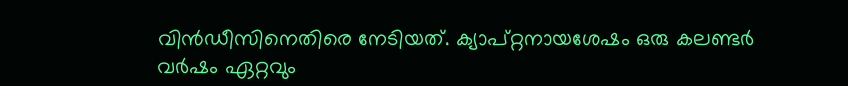വിൻഡീസിനെതിരെ നേടിയത്. ക്യാപ്റ്റനായശേഷം ഒരു കലണ്ടർ വർഷം ഏറ്റവും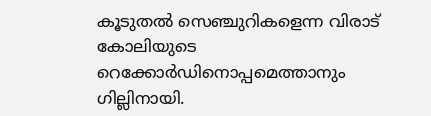കൂടുതൽ സെഞ്ചുറികളെന്ന വിരാട് കോലിയുടെ റെക്കോർഡിനൊപ്പമെത്താനും ഗില്ലിനായി.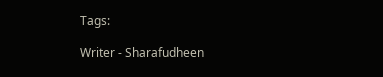Tags:

Writer - Sharafudheen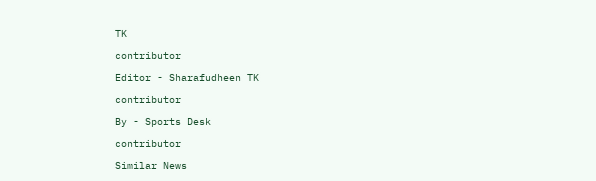TK

contributor

Editor - Sharafudheen TK

contributor

By - Sports Desk

contributor

Similar News